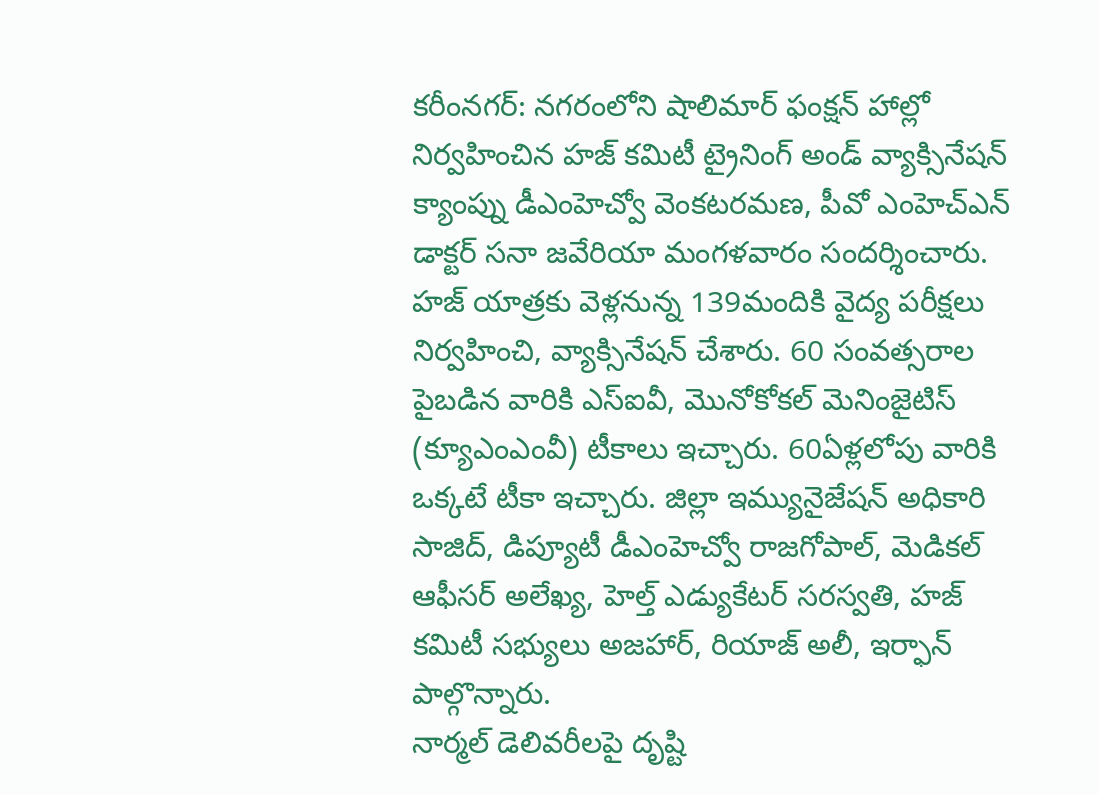కరీంనగర్: నగరంలోని షాలిమార్ ఫంక్షన్ హాల్లో నిర్వహించిన హజ్ కమిటీ ట్రైనింగ్ అండ్ వ్యాక్సినేషన్ క్యాంప్ను డీఎంహెచ్వో వెంకటరమణ, పీవో ఎంహెచ్ఎన్ డాక్టర్ సనా జవేరియా మంగళవారం సందర్శించారు. హజ్ యాత్రకు వెళ్లనున్న 139మందికి వైద్య పరీక్షలు నిర్వహించి, వ్యాక్సినేషన్ చేశారు. 60 సంవత్సరాల పైబడిన వారికి ఎస్ఐవీ, మొనోకోకల్ మెనింజైటిస్ (క్యూఎంఎంవీ) టీకాలు ఇచ్చారు. 60ఏళ్లలోపు వారికి ఒక్కటే టీకా ఇచ్చారు. జిల్లా ఇమ్యునైజేషన్ అధికారి సాజిద్, డిప్యూటీ డీఎంహెచ్వో రాజగోపాల్, మెడికల్ ఆఫీసర్ అలేఖ్య, హెల్త్ ఎడ్యుకేటర్ సరస్వతి, హజ్ కమిటీ సభ్యులు అజహార్, రియాజ్ అలీ, ఇర్ఫాన్ పాల్గొన్నారు.
నార్మల్ డెలివరీలపై దృష్టి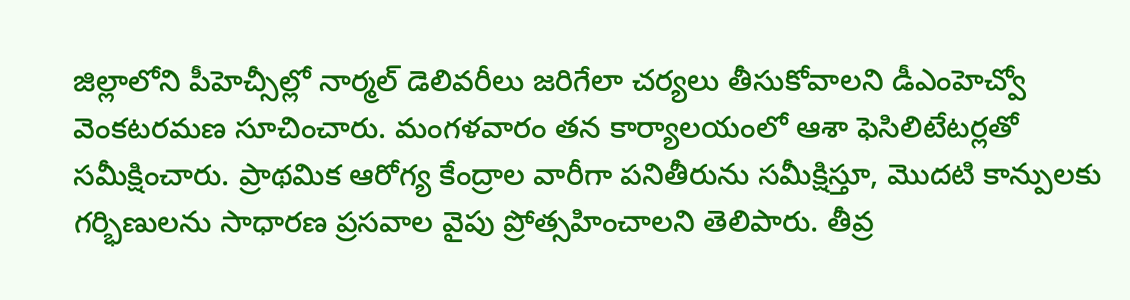జిల్లాలోని పీహెచ్సీల్లో నార్మల్ డెలివరీలు జరిగేలా చర్యలు తీసుకోవాలని డీఎంహెచ్వో వెంకటరమణ సూచించారు. మంగళవారం తన కార్యాలయంలో ఆశా ఫెసిలిటేటర్లతో సమీక్షించారు. ప్రాథమిక ఆరోగ్య కేంద్రాల వారీగా పనితీరును సమీక్షిస్తూ, మొదటి కాన్పులకు గర్భిణులను సాధారణ ప్రసవాల వైపు ప్రోత్సహించాలని తెలిపారు. తీవ్ర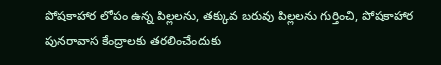పోషకాహార లోపం ఉన్న పిల్లలను, తక్కువ బరువు పిల్లలను గుర్తించి, పోషకాహార పునరావాస కేంద్రాలకు తరలించేందుకు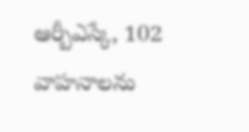ఆర్బీఎస్కే, 102 వాహనాలను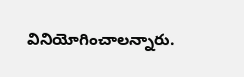వినియోగించాలన్నారు.